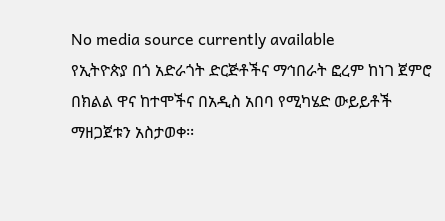No media source currently available
የኢትዮጵያ በጎ አድራጎት ድርጅቶችና ማኅበራት ፎረም ከነገ ጀምሮ በክልል ዋና ከተሞችና በአዲስ አበባ የሚካሄድ ውይይቶች ማዘጋጀቱን አስታወቀ፡፡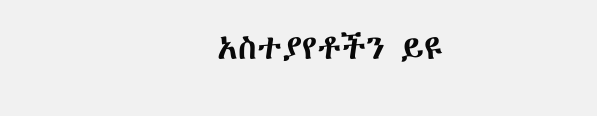አስተያየቶችን ይዩ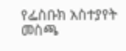የፌስቡክ አስተያየት መስጫ